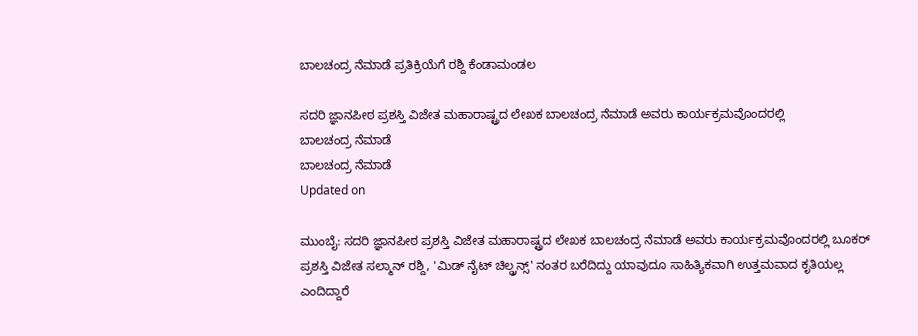ಬಾಲಚಂದ್ರ ನೆಮಾಡೆ ಪ್ರತಿಕ್ರಿಯೆಗೆ ರಶ್ದಿ ಕೆಂಡಾಮಂಡಲ

ಸದರಿ ಜ್ಞಾನಪೀಠ ಪ್ರಶಸ್ತಿ ವಿಜೇತ ಮಹಾರಾಷ್ಟ್ರದ ಲೇಖಕ ಬಾಲಚಂದ್ರ ನೆಮಾಡೆ ಅವರು ಕಾರ್ಯಕ್ರಮವೊಂದರಲ್ಲಿ
ಬಾಲಚಂದ್ರ ನೆಮಾಡೆ
ಬಾಲಚಂದ್ರ ನೆಮಾಡೆ
Updated on

ಮುಂಬೈ: ಸದರಿ ಜ್ಞಾನಪೀಠ ಪ್ರಶಸ್ತಿ ವಿಜೇತ ಮಹಾರಾಷ್ಟ್ರದ ಲೇಖಕ ಬಾಲಚಂದ್ರ ನೆಮಾಡೆ ಅವರು ಕಾರ್ಯಕ್ರಮವೊಂದರಲ್ಲಿ ಬೂಕರ್ ಪ್ರಶಸ್ತಿ ವಿಜೇತ ಸಲ್ಮಾನ್ ರಶ್ದಿ, 'ಮಿಡ್ ನೈಟ್ ಚಿಲ್ಡ್ರನ್ಸ್' ನಂತರ ಬರೆದಿದ್ದು ಯಾವುದೂ ಸಾಹಿತ್ಯಿಕವಾಗಿ ಉತ್ತಮವಾದ ಕೃತಿಯಲ್ಲ ಎಂದಿದ್ದಾರೆ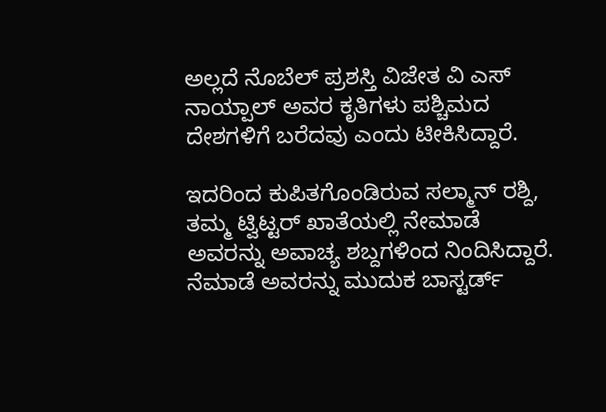ಅಲ್ಲದೆ ನೊಬೆಲ್ ಪ್ರಶಸ್ತಿ ವಿಜೇತ ವಿ ಎಸ್ ನಾಯ್ಪಾಲ್ ಅವರ ಕೃತಿಗಳು ಪಶ್ಚಿಮದ ದೇಶಗಳಿಗೆ ಬರೆದವು ಎಂದು ಟೀಕಿಸಿದ್ದಾರೆ.

ಇದರಿಂದ ಕುಪಿತಗೊಂಡಿರುವ ಸಲ್ಮಾನ್ ರಶ್ದಿ, ತಮ್ಮ ಟ್ವಿಟ್ಟರ್ ಖಾತೆಯಲ್ಲಿ ನೇಮಾಡೆ ಅವರನ್ನು ಅವಾಚ್ಯ ಶಬ್ದಗಳಿಂದ ನಿಂದಿಸಿದ್ದಾರೆ. ನೆಮಾಡೆ ಅವರನ್ನು ಮುದುಕ ಬಾಸ್ಟರ್ಡ್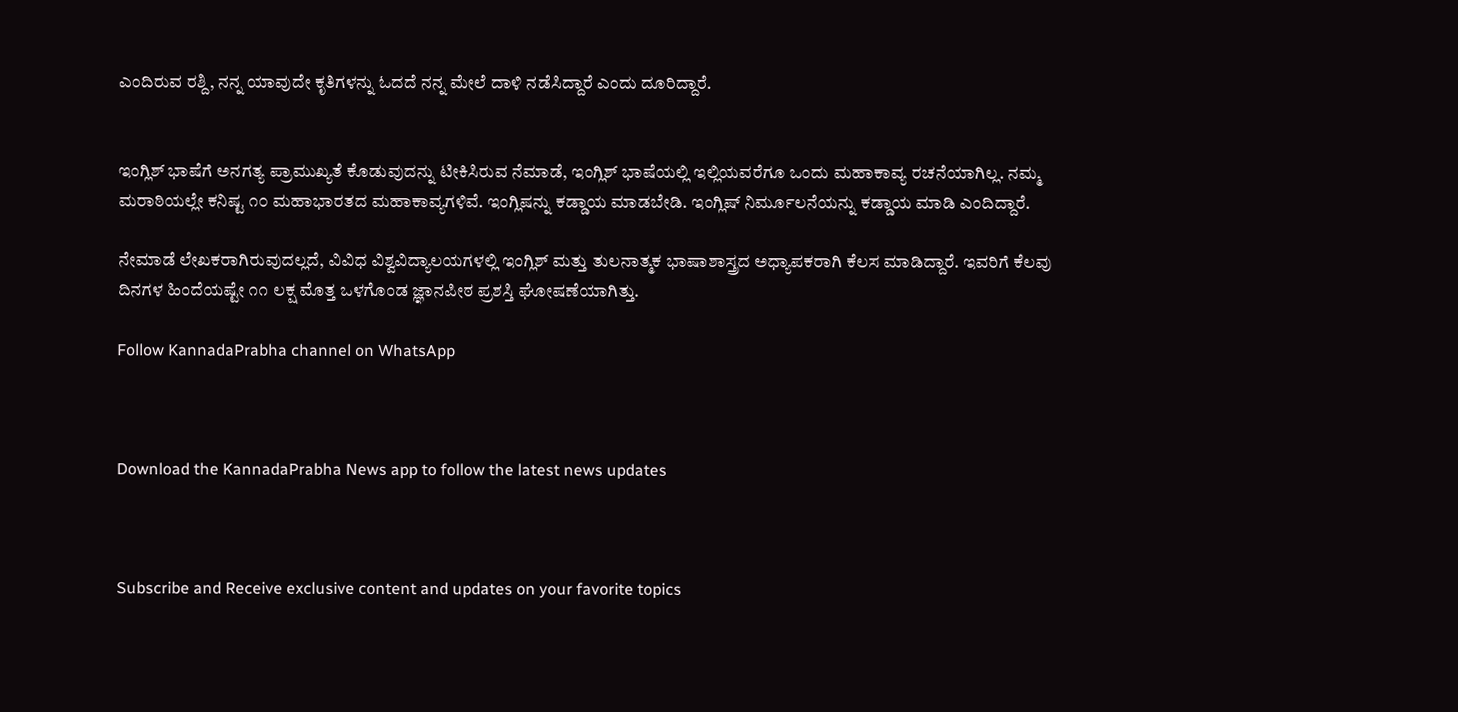ಎಂದಿರುವ ರಶ್ದಿ, ನನ್ನ ಯಾವುದೇ ಕೃತಿಗಳನ್ನು ಓದದೆ ನನ್ನ ಮೇಲೆ ದಾಳಿ ನಡೆಸಿದ್ದಾರೆ ಎಂದು ದೂರಿದ್ದಾರೆ.


ಇಂಗ್ಲಿಶ್ ಭಾಷೆಗೆ ಅನಗತ್ಯ ಪ್ರಾಮುಖ್ಯತೆ ಕೊಡುವುದನ್ನು ಟೀಕಿಸಿರುವ ನೆಮಾಡೆ, ಇಂಗ್ಲಿಶ್ ಭಾಷೆಯಲ್ಲಿ ಇಲ್ಲಿಯವರೆಗೂ ಒಂದು ಮಹಾಕಾವ್ಯ ರಚನೆಯಾಗಿಲ್ಲ. ನಮ್ಮ ಮರಾಠಿಯಲ್ಲೇ ಕನಿಷ್ಟ ೧೦ ಮಹಾಭಾರತದ ಮಹಾಕಾವ್ಯಗಳಿವೆ. ಇಂಗ್ಲಿಷನ್ನು ಕಡ್ಡಾಯ ಮಾಡಬೇಡಿ. ಇಂಗ್ಲಿಷ್ ನಿರ್ಮೂಲನೆಯನ್ನು ಕಡ್ಡಾಯ ಮಾಡಿ ಎಂದಿದ್ದಾರೆ.

ನೇಮಾಡೆ ಲೇಖಕರಾಗಿರುವುದಲ್ಲದೆ, ವಿವಿಧ ವಿಶ್ವವಿದ್ಯಾಲಯಗಳಲ್ಲಿ ಇಂಗ್ಲಿಶ್ ಮತ್ತು ತುಲನಾತ್ಮಕ ಭಾಷಾಶಾಸ್ತ್ರದ ಅಧ್ಯಾಪಕರಾಗಿ ಕೆಲಸ ಮಾಡಿದ್ದಾರೆ. ಇವರಿಗೆ ಕೆಲವು ದಿನಗಳ ಹಿಂದೆಯಷ್ಟೇ ೧೧ ಲಕ್ಷ ಮೊತ್ತ ಒಳಗೊಂಡ ಜ್ಞಾನಪೀಠ ಪ್ರಶಸ್ತಿ ಘೋಷಣೆಯಾಗಿತ್ತು.

Follow KannadaPrabha channel on WhatsApp



Download the KannadaPrabha News app to follow the latest news updates



Subscribe and Receive exclusive content and updates on your favorite topics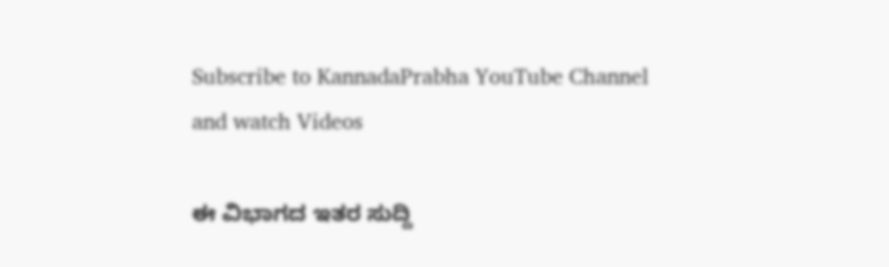Subscribe to KannadaPrabha YouTube Channel and watch Videos

ಈ ವಿಭಾಗದ ಇತರ ಸುದ್ದಿ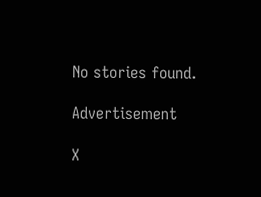No stories found.

Advertisement

X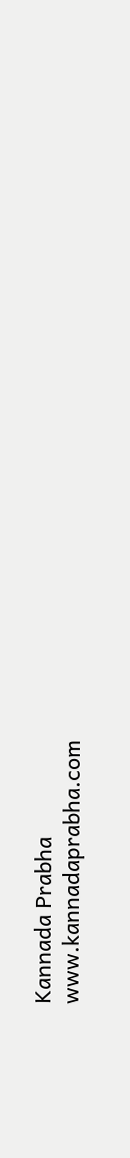Kannada Prabha
www.kannadaprabha.com